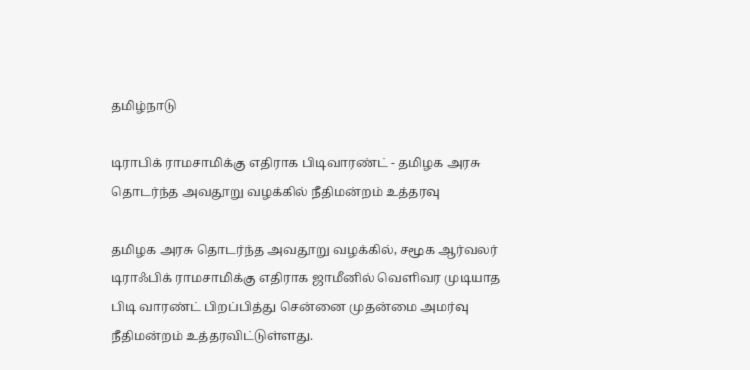தமிழ்நாடு

டிராபிக் ராமசாமிக்கு எதிராக பிடிவாரண்ட் - தமிழக அரசு தொடர்ந்த அவதூறு வழக்கில் நீதிமன்றம் உத்தரவு

தமிழக அரசு தொடர்ந்த அவதூறு வழக்கில், சமூக ஆர்வலர் டிராஃபிக் ராமசாமிக்கு எதிராக ஜாமீனில் வெளிவர முடியாத பிடி வாரண்ட் பிறப்பித்து சென்னை முதன்மை அமர்வு நீதிமன்றம் உத்தரவிட்டுள்ளது.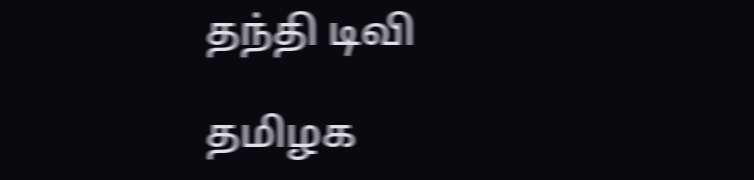தந்தி டிவி

தமிழக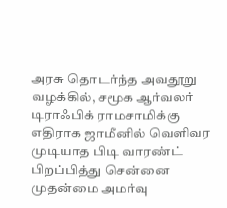அரசு தொடர்ந்த அவதூறு வழக்கில், சமூக ஆர்வலர் டிராஃபிக் ராமசாமிக்கு எதிராக ஜாமீனில் வெளிவர முடியாத பிடி வாரண்ட் பிறப்பித்து சென்னை முதன்மை அமர்வு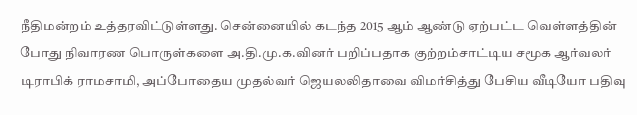நீதிமன்றம் உத்தரவிட்டுள்ளது. சென்னையில் கடந்த 2015 ஆம் ஆண்டு ஏற்பட்ட வெள்ளத்தின் போது நிவாரண பொருள்களை அ.தி.மு.க.வினர் பறிப்பதாக குற்றம்சாட்டிய சமூக ஆர்வலர் டிராபிக் ராமசாமி, அப்போதைய முதல்வர் ஜெயலலிதாவை விமர்சித்து பேசிய வீடியோ பதிவு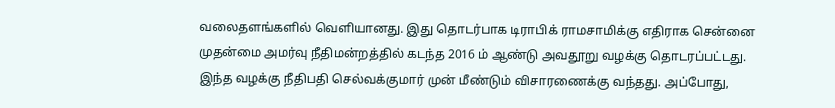வலைதளங்களில் வெளியானது. இது தொடர்பாக டிராபிக் ராமசாமிக்கு எதிராக சென்னை முதன்மை அமர்வு நீதிமன்றத்தில் கடந்த 2016 ம் ஆண்டு அவதூறு வழக்கு தொடரப்பட்டது. இந்த வழக்கு நீதிபதி செல்வக்குமார் முன் மீண்டும் விசாரணைக்கு வந்தது. அப்போது,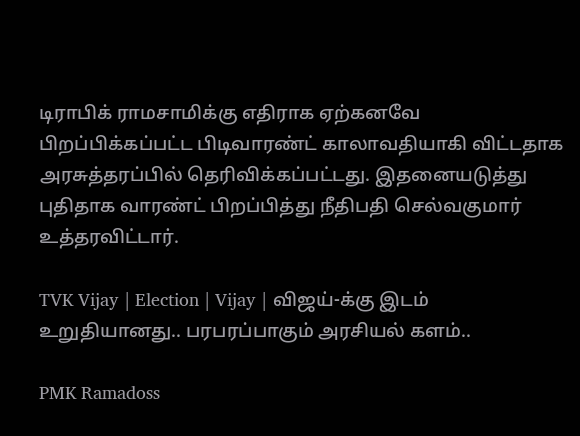டிராபிக் ராமசாமிக்கு எதிராக ஏற்கனவே பிறப்பிக்கப்பட்ட பிடிவாரண்ட் காலாவதியாகி விட்டதாக அரசுத்தரப்பில் தெரிவிக்கப்பட்டது. இதனையடுத்து புதிதாக வாரண்ட் பிறப்பித்து நீதிபதி செல்வகுமார் உத்தரவிட்டார்.

TVK Vijay | Election | Vijay | விஜய்-க்கு இடம் உறுதியானது.. பரபரப்பாகும் அரசியல் களம்..

PMK Ramadoss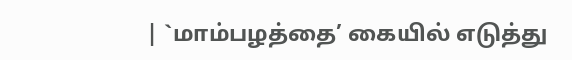| `மாம்பழத்தை’ கையில் எடுத்து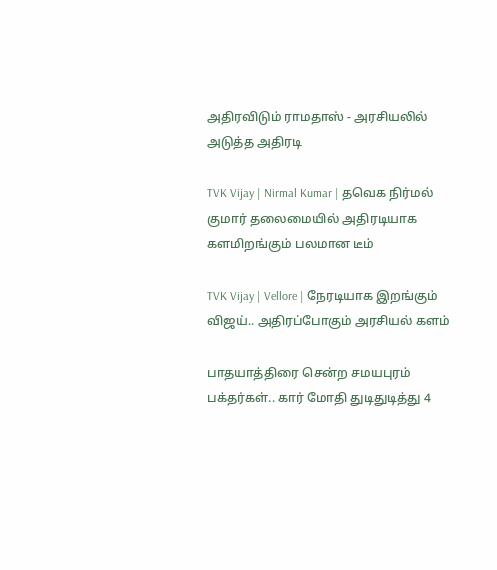அதிரவிடும் ராமதாஸ் - அரசியலில் அடுத்த அதிரடி

TVK Vijay | Nirmal Kumar | தவெக நிர்மல் குமார் தலைமையில் அதிரடியாக களமிறங்கும் பலமான டீம்

TVK Vijay | Vellore | நேரடியாக இறங்கும் விஜய்.. அதிரப்போகும் அரசியல் களம்

பாதயாத்திரை சென்ற சமயபுரம் பக்தர்கள்.. கார் மோதி துடிதுடித்து 4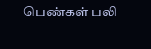பெண்கள் பலி